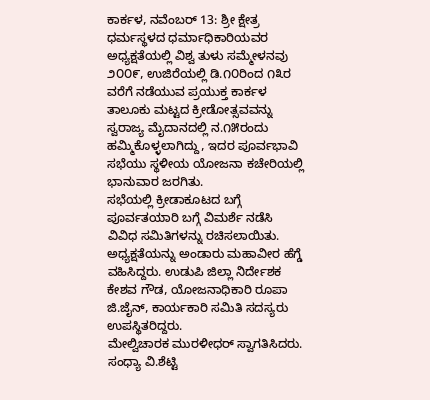ಕಾರ್ಕಳ, ನವೆಂಬರ್ 13: ಶ್ರೀ ಕ್ಷೇತ್ರ ಧರ್ಮಸ್ಥಳದ ಧರ್ಮಾಧಿಕಾರಿಯವರ ಅಧ್ಯಕ್ಷತೆಯಲ್ಲಿ ವಿಶ್ವ ತುಳು ಸಮ್ಮೇಳನವು ೨೦೦೯, ಉಜಿರೆಯಲ್ಲಿ ಡಿ.೧೦ರಿಂದ ೧೩ರ ವರೆಗೆ ನಡೆಯುವ ಪ್ರಯುಕ್ತ ಕಾರ್ಕಳ ತಾಲೂಕು ಮಟ್ಟದ ಕ್ರೀಡೋತ್ಸವವನ್ನು ಸ್ವರಾಜ್ಯ ಮೈದಾನದಲ್ಲಿ ನ.೧೫ರಂದು ಹಮ್ಮಿಕೊಳ್ಳಲಾಗಿದ್ದು, ಇದರ ಪೂರ್ವಭಾವಿ ಸಭೆಯು ಸ್ಥಳೀಯ ಯೋಜನಾ ಕಚೇರಿಯಲ್ಲಿ ಭಾನುವಾರ ಜರಗಿತು.
ಸಭೆಯಲ್ಲಿ ಕ್ರೀಡಾಕೂಟದ ಬಗ್ಗೆ ಪೂರ್ವತಯಾರಿ ಬಗ್ಗೆ ವಿಮರ್ಶೆ ನಡೆಸಿ ವಿವಿಧ ಸಮಿತಿಗಳನ್ನು ರಚಿಸಲಾಯಿತು.
ಅಧ್ಯಕ್ಷತೆಯನ್ನು ಅಂಡಾರು ಮಹಾವೀರ ಹೆಗ್ಡೆ ವಹಿಸಿದ್ದರು. ಉಡುಪಿ ಜಿಲ್ಲಾ ನಿರ್ದೇಶಕ ಕೇಶವ ಗೌಡ, ಯೋಜನಾಧಿಕಾರಿ ರೂಪಾ ಜಿ.ಜೈನ್, ಕಾರ್ಯಕಾರಿ ಸಮಿತಿ ಸದಸ್ಯರು ಉಪಸ್ಥಿತರಿದ್ದರು.
ಮೇಲ್ವಿಚಾರಕ ಮುರಳೀಧರ್ ಸ್ವಾಗತಿಸಿದರು. ಸಂಧ್ಯಾ ವಿ.ಶೆಟ್ಟಿ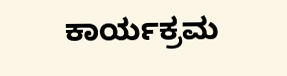ಕಾರ್ಯಕ್ರಮ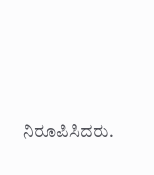ನಿರೂಪಿಸಿದರು.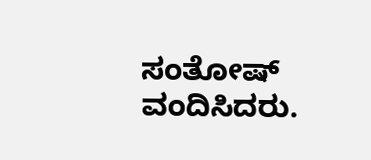ಸಂತೋಷ್ ವಂದಿಸಿದರು.